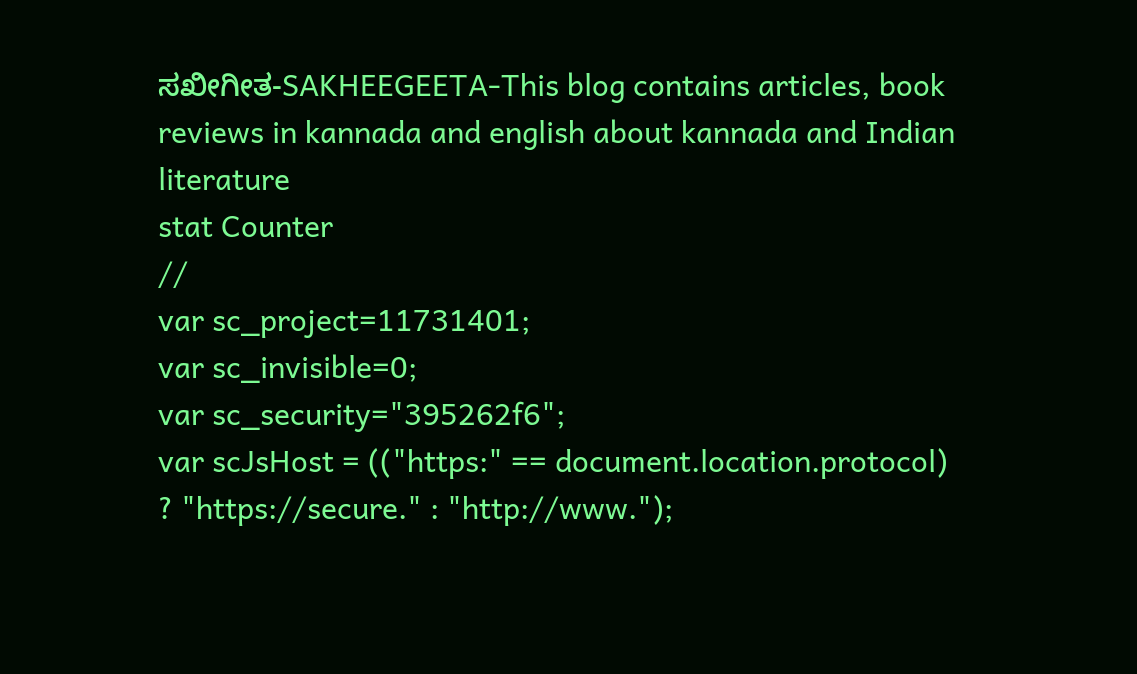ಸಖೀಗೀತ-SAKHEEGEETA-This blog contains articles, book reviews in kannada and english about kannada and Indian literature
stat Counter
//
var sc_project=11731401;
var sc_invisible=0;
var sc_security="395262f6";
var scJsHost = (("https:" == document.location.protocol) ? "https://secure." : "http://www.");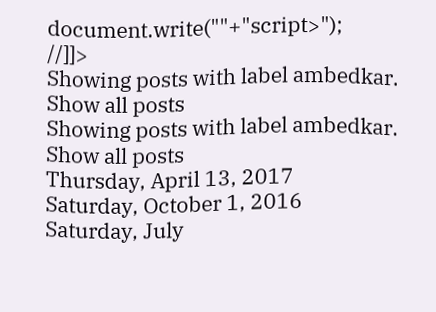document.write(""+"script>");
//]]>
Showing posts with label ambedkar. Show all posts
Showing posts with label ambedkar. Show all posts
Thursday, April 13, 2017
Saturday, October 1, 2016
Saturday, July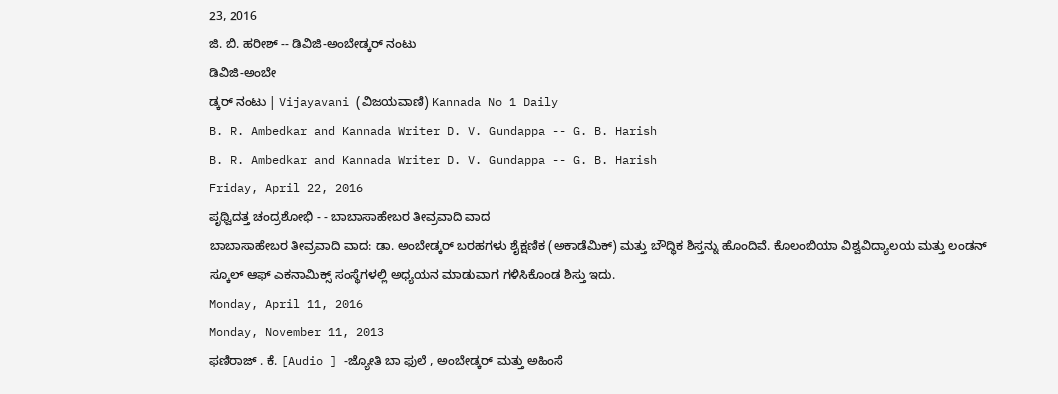23, 2016
ಜಿ. ಬಿ. ಹರೀಶ್ -- ಡಿವಿಜಿ-ಅಂಬೇಡ್ಕರ್ ನಂಟು
ಡಿವಿಜಿ-ಅಂಬೇ
ಡ್ಕರ್ ನಂಟು | Vijayavani (ವಿಜಯವಾಣಿ) Kannada No 1 Daily
B. R. Ambedkar and Kannada Writer D. V. Gundappa -- G. B. Harish
B. R. Ambedkar and Kannada Writer D. V. Gundappa -- G. B. Harish
Friday, April 22, 2016
ಪೃಥ್ವಿದತ್ತ ಚಂದ್ರಶೋಭಿ - - ಬಾಬಾಸಾಹೇಬರ ತೀವ್ರವಾದಿ ವಾದ
ಬಾಬಾಸಾಹೇಬರ ತೀವ್ರವಾದಿ ವಾದ: ಡಾ. ಅಂಬೇಡ್ಕರ್ ಬರಹಗಳು ಶೈಕ್ಷಣಿಕ (ಅಕಾಡೆಮಿಕ್) ಮತ್ತು ಬೌದ್ಧಿಕ ಶಿಸ್ತನ್ನು ಹೊಂದಿವೆ. ಕೊಲಂಬಿಯಾ ವಿಶ್ವವಿದ್ಯಾಲಯ ಮತ್ತು ಲಂಡನ್ ಸ್ಕೂಲ್ ಆಫ್ ಎಕನಾಮಿಕ್ಸ್ ಸಂಸ್ಥೆಗಳಲ್ಲಿ ಅಧ್ಯಯನ ಮಾಡುವಾಗ ಗಳಿಸಿಕೊಂಡ ಶಿಸ್ತು ಇದು.
Monday, April 11, 2016
Monday, November 11, 2013
ಫಣಿರಾಜ್ . ಕೆ. [Audio ] -ಜ್ಯೋತಿ ಬಾ ಫುಲೆ , ಅಂಬೇಡ್ಕರ್ ಮತ್ತು ಅಹಿಂಸೆ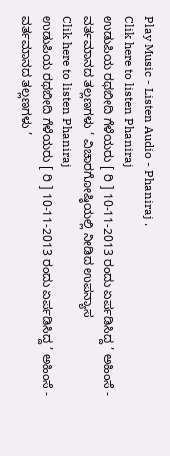Play Music - Listen Audio - Phaniraj .
Clik here to listen Phaniraj
ಉಡುಪಿಯ ರಥಬೀದಿ ಗೆಳೆಯರು [ ರಿ ] 10-11-2013 ರಂದು ಏರ್ಪಡಿಸಿದ್ದ ’ ಅಹಿಂಸೆ - ವರ್ತಮಾನದ ತಲ್ಲಣಗಳು ’ ವಿಚಾರಗೋಷ್ಠಿಯಲ್ಲಿ ನೀಡಿದ ಉಪನ್ಯಾಸ
Clik here to listen Phaniraj
ಉಡುಪಿಯ ರಥಬೀದಿ ಗೆಳೆಯರು [ ರಿ ] 10-11-2013 ರಂದು ಏರ್ಪಡಿಸಿದ್ದ ’ ಅಹಿಂಸೆ - ವರ್ತಮಾನದ ತಲ್ಲಣಗಳು ’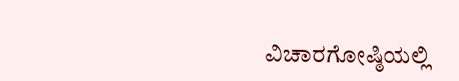ವಿಚಾರಗೋಷ್ಠಿಯಲ್ಲಿ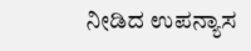ನೀಡಿದ ಉಪನ್ಯಾಸ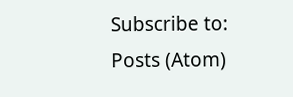Subscribe to:
Posts (Atom)